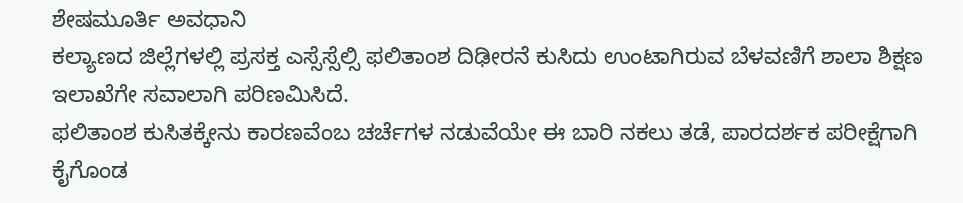ಶೇಷಮೂರ್ತಿ ಅವಧಾನಿ
ಕಲ್ಯಾಣದ ಜಿಲ್ಲೆಗಳಲ್ಲಿ ಪ್ರಸಕ್ತ ಎಸ್ಸೆಸ್ಸೆಲ್ಸಿ ಫಲಿತಾಂಶ ದಿಢೀರನೆ ಕುಸಿದು ಉಂಟಾಗಿರುವ ಬೆಳವಣಿಗೆ ಶಾಲಾ ಶಿಕ್ಷಣ ಇಲಾಖೆಗೇ ಸವಾಲಾಗಿ ಪರಿಣಮಿಸಿದೆ.
ಫಲಿತಾಂಶ ಕುಸಿತಕ್ಕೇನು ಕಾರಣವೆಂಬ ಚರ್ಚೆಗಳ ನಡುವೆಯೇ ಈ ಬಾರಿ ನಕಲು ತಡೆ, ಪಾರದರ್ಶಕ ಪರೀಕ್ಷೆಗಾಗಿ ಕೈಗೊಂಡ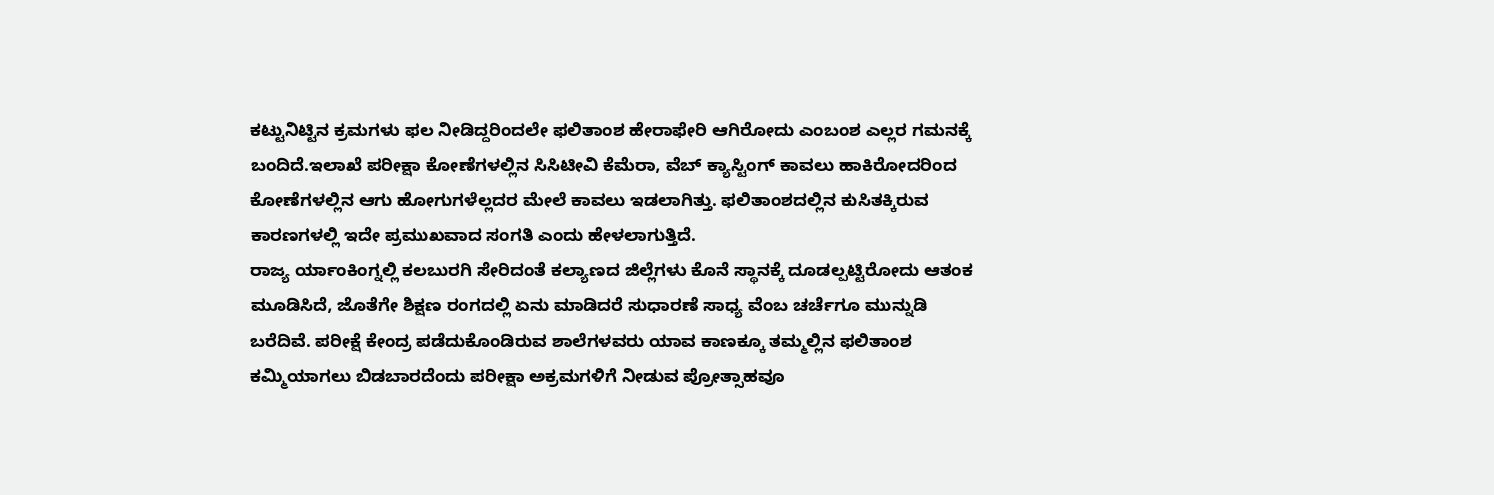ಕಟ್ಟುನಿಟ್ಟಿನ ಕ್ರಮಗಳು ಫಲ ನೀಡಿದ್ದರಿಂದಲೇ ಫಲಿತಾಂಶ ಹೇರಾಫೇರಿ ಆಗಿರೋದು ಎಂಬಂಶ ಎಲ್ಲರ ಗಮನಕ್ಕೆ ಬಂದಿದೆ.ಇಲಾಖೆ ಪರೀಕ್ಷಾ ಕೋಣೆಗಳಲ್ಲಿನ ಸಿಸಿಟೀವಿ ಕೆಮೆರಾ, ವೆಬ್ ಕ್ಯಾಸ್ಟಿಂಗ್ ಕಾವಲು ಹಾಕಿರೋದರಿಂದ ಕೋಣೆಗಳಲ್ಲಿನ ಆಗು ಹೋಗುಗಳೆಲ್ಲದರ ಮೇಲೆ ಕಾವಲು ಇಡಲಾಗಿತ್ತು. ಫಲಿತಾಂಶದಲ್ಲಿನ ಕುಸಿತಕ್ಕಿರುವ ಕಾರಣಗಳಲ್ಲಿ ಇದೇ ಪ್ರಮುಖವಾದ ಸಂಗತಿ ಎಂದು ಹೇಳಲಾಗುತ್ತಿದೆ.
ರಾಜ್ಯ ರ್ಯಾಂಕಿಂಗ್ನಲ್ಲಿ ಕಲಬುರಗಿ ಸೇರಿದಂತೆ ಕಲ್ಯಾಣದ ಜಿಲ್ಲೆಗಳು ಕೊನೆ ಸ್ಥಾನಕ್ಕೆ ದೂಡಲ್ಪಟ್ಟಿರೋದು ಆತಂಕ ಮೂಡಿಸಿದೆ, ಜೊತೆಗೇ ಶಿಕ್ಷಣ ರಂಗದಲ್ಲಿ ಏನು ಮಾಡಿದರೆ ಸುಧಾರಣೆ ಸಾಧ್ಯ ವೆಂಬ ಚರ್ಚೆಗೂ ಮುನ್ನುಡಿ ಬರೆದಿವೆ. ಪರೀಕ್ಷೆ ಕೇಂದ್ರ ಪಡೆದುಕೊಂಡಿರುವ ಶಾಲೆಗಳವರು ಯಾವ ಕಾಣಕ್ಕೂ ತಮ್ಮಲ್ಲಿನ ಫಲಿತಾಂಶ ಕಮ್ಮಿಯಾಗಲು ಬಿಡಬಾರದೆಂದು ಪರೀಕ್ಷಾ ಅಕ್ರಮಗಳಿಗೆ ನೀಡುವ ಪ್ರೋತ್ಸಾಹವೂ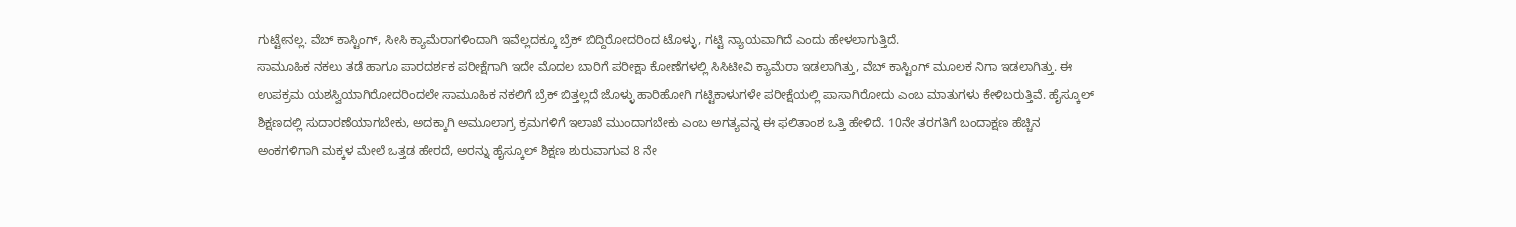ಗುಟ್ಟೇನಲ್ಲ. ವೆಬ್ ಕಾಸ್ಟಿಂಗ್, ಸೀಸಿ ಕ್ಯಾಮೆರಾಗಳಿಂದಾಗಿ ಇವೆಲ್ಲದಕ್ಕೂ ಬ್ರೆಕ್ ಬಿದ್ದಿರೋದರಿಂದ ಟೊಳ್ಳು, ಗಟ್ಟಿ ನ್ಯಾಯವಾಗಿದೆ ಎಂದು ಹೇಳಲಾಗುತ್ತಿದೆ.
ಸಾಮೂಹಿಕ ನಕಲು ತಡೆ ಹಾಗೂ ಪಾರದರ್ಶಕ ಪರೀಕ್ಷೆಗಾಗಿ ಇದೇ ಮೊದಲ ಬಾರಿಗೆ ಪರೀಕ್ಷಾ ಕೋಣೆಗಳಲ್ಲಿ ಸಿಸಿಟೀವಿ ಕ್ಯಾಮೆರಾ ಇಡಲಾಗಿತ್ತು, ವೆಬ್ ಕಾಸ್ಟಿಂಗ್ ಮೂಲಕ ನಿಗಾ ಇಡಲಾಗಿತ್ತು. ಈ ಉಪಕ್ರಮ ಯಶಸ್ವಿಯಾಗಿರೋದರಿಂದಲೇ ಸಾಮೂಹಿಕ ನಕಲಿಗೆ ಬ್ರೆಕ್ ಬಿತ್ತಲ್ಲದೆ ಜೊಳ್ಳು ಹಾರಿಹೋಗಿ ಗಟ್ಟಿಕಾಳುಗಳೇ ಪರೀಕ್ಷೆಯಲ್ಲಿ ಪಾಸಾಗಿರೋದು ಎಂಬ ಮಾತುಗಳು ಕೇಳಿಬರುತ್ತಿವೆ. ಹೈಸ್ಕೂಲ್ ಶಿಕ್ಷಣದಲ್ಲಿ ಸುದಾರಣೆಯಾಗಬೇಕು, ಅದಕ್ಕಾಗಿ ಅಮೂಲಾಗ್ರ ಕ್ರಮಗಳಿಗೆ ಇಲಾಖೆ ಮುಂದಾಗಬೇಕು ಎಂಬ ಅಗತ್ಯವನ್ನ ಈ ಫಲಿತಾಂಶ ಒತ್ತಿ ಹೇಳಿದೆ. 10ನೇ ತರಗತಿಗೆ ಬಂದಾಕ್ಷಣ ಹೆಚ್ಚಿನ ಅಂಕಗಳಿಗಾಗಿ ಮಕ್ಕಳ ಮೇಲೆ ಒತ್ತಡ ಹೇರದೆ, ಅರನ್ನು ಹೈಸ್ಕೂಲ್ ಶಿಕ್ಷಣ ಶುರುವಾಗುವ 8 ನೇ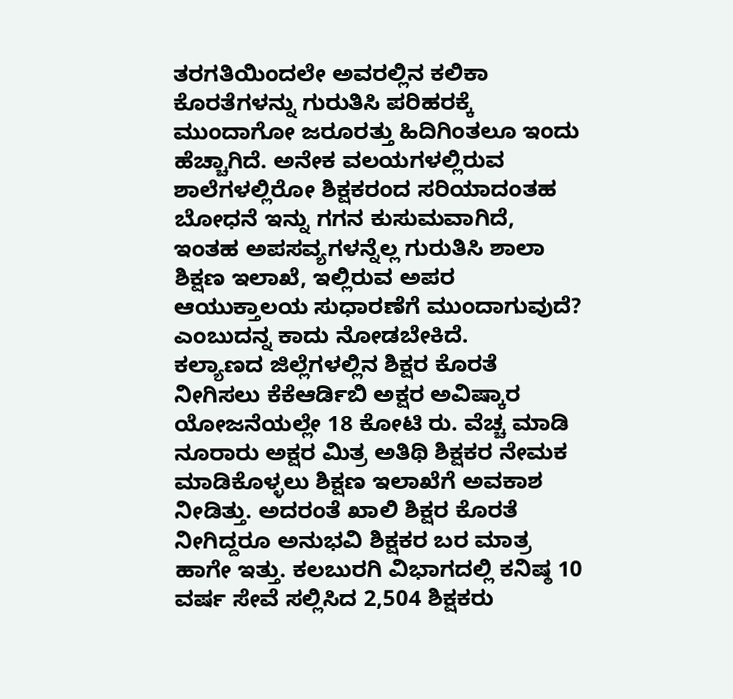ತರಗತಿಯಿಂದಲೇ ಅವರಲ್ಲಿನ ಕಲಿಕಾ ಕೊರತೆಗಳನ್ನು ಗುರುತಿಸಿ ಪರಿಹರಕ್ಕೆ ಮುಂದಾಗೋ ಜರೂರತ್ತು ಹಿದಿಗಿಂತಲೂ ಇಂದು ಹೆಚ್ಚಾಗಿದೆ. ಅನೇಕ ವಲಯಗಳಲ್ಲಿರುವ ಶಾಲೆಗಳಲ್ಲಿರೋ ಶಿಕ್ಷಕರಂದ ಸರಿಯಾದಂತಹ ಬೋಧನೆ ಇನ್ನು ಗಗನ ಕುಸುಮವಾಗಿದೆ, ಇಂತಹ ಅಪಸವ್ಯಗಳನ್ನೆಲ್ಲ ಗುರುತಿಸಿ ಶಾಲಾ ಶಿಕ್ಷಣ ಇಲಾಖೆ, ಇಲ್ಲಿರುವ ಅಪರ ಆಯುಕ್ತಾಲಯ ಸುಧಾರಣೆಗೆ ಮುಂದಾಗುವುದೆ? ಎಂಬುದನ್ನ ಕಾದು ನೋಡಬೇಕಿದೆ.
ಕಲ್ಯಾಣದ ಜಿಲ್ಲೆಗಳಲ್ಲಿನ ಶಿಕ್ಷರ ಕೊರತೆ ನೀಗಿಸಲು ಕೆಕೆಆರ್ಡಿಬಿ ಅಕ್ಷರ ಅವಿಷ್ಕಾರ ಯೋಜನೆಯಲ್ಲೇ 18 ಕೋಟಿ ರು. ವೆಚ್ಚ ಮಾಡಿ ನೂರಾರು ಅಕ್ಷರ ಮಿತ್ರ ಅತಿಥಿ ಶಿಕ್ಷಕರ ನೇಮಕ ಮಾಡಿಕೊಳ್ಳಲು ಶಿಕ್ಷಣ ಇಲಾಖೆಗೆ ಅವಕಾಶ ನೀಡಿತ್ತು. ಅದರಂತೆ ಖಾಲಿ ಶಿಕ್ಷರ ಕೊರತೆ ನೀಗಿದ್ದರೂ ಅನುಭವಿ ಶಿಕ್ಷಕರ ಬರ ಮಾತ್ರ ಹಾಗೇ ಇತ್ತು. ಕಲಬುರಗಿ ವಿಭಾಗದಲ್ಲಿ ಕನಿಷ್ಠ 10 ವರ್ಷ ಸೇವೆ ಸಲ್ಲಿಸಿದ 2,504 ಶಿಕ್ಷಕರು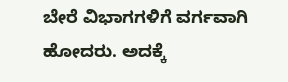ಬೇರೆ ವಿಭಾಗಗಳಿಗೆ ವರ್ಗವಾಗಿ ಹೋದರು. ಅದಕ್ಕೆ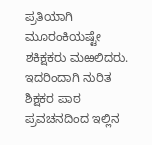ಪ್ರತಿಯಾಗಿ ಮೂರಂಕಿಯಷ್ಟೇ ಶಕಿಕ್ಷಕರು ಮಱಲಿದರು. ಇದರಿಂದಾಗಿ ನುರಿತ ಶಿಕ್ಷಕರ ಪಾಠ ಪ್ರವಚನದಿಂದ ಇಲ್ಲಿನ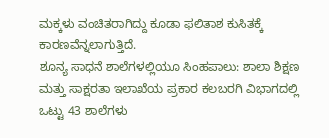ಮಕ್ಕಳು ವಂಚಿತರಾಗಿದ್ದು ಕೂಡಾ ಫಲಿತಾಶ ಕುಸಿತಕ್ಕೆ ಕಾರಣವೆನ್ನಲಾಗುತ್ತಿದೆ.
ಶೂನ್ಯ ಸಾಧನೆ ಶಾಲೆಗಳಲ್ಲಿಯೂ ಸಿಂಹಪಾಲು: ಶಾಲಾ ಶಿಕ್ಷಣ ಮತ್ತು ಸಾಕ್ಷರತಾ ಇಲಾಖೆಯ ಪ್ರಕಾರ ಕಲಬರಗಿ ವಿಭಾಗದಲ್ಲಿ ಒಟ್ಟು 43 ಶಾಲೆಗಳು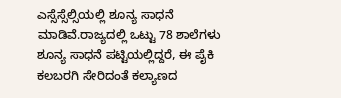ಎಸ್ಸೆಸ್ಸೆಲ್ಸಿಯಲ್ಲಿ ಶೂನ್ಯ ಸಾಧನೆ ಮಾಡಿವೆ.ರಾಜ್ಯದಲ್ಲಿ ಒಟ್ಟು 78 ಶಾಲೆಗಳು ಶೂನ್ಯ ಸಾಧನೆ ಪಟ್ಟಿಯಲ್ಲಿದ್ದರೆ, ಈ ಪೈಕಿ ಕಲಬರಗಿ ಸೇರಿದಂತೆ ಕಲ್ಯಾಣದ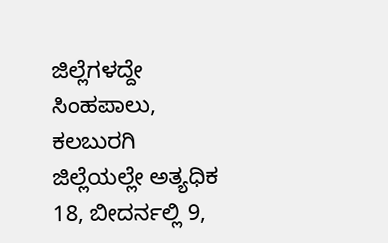ಜಿಲ್ಲೆಗಳದ್ದೇ ಸಿಂಹಪಾಲು, ಕಲಬುರಗಿ ಜಿಲ್ಲೆಯಲ್ಲೇ ಅತ್ಯಧಿಕ 18, ಬೀದರ್ನಲ್ಲಿ 9,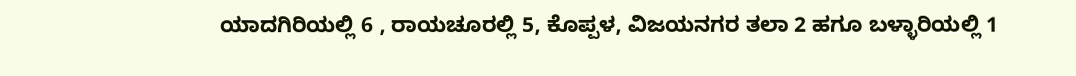ಯಾದಗಿರಿಯಲ್ಲಿ 6 , ರಾಯಚೂರಲ್ಲಿ 5, ಕೊಪ್ಪಳ, ವಿಜಯನಗರ ತಲಾ 2 ಹಗೂ ಬಳ್ಳಾರಿಯಲ್ಲಿ 1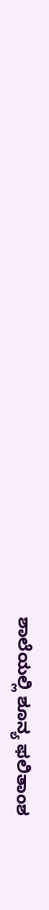ಶಾಲೆಯಲ್ಲಿ ಶೂನ್ಯ ಫಲಿತಾಂಶ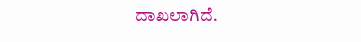ದಾಖಲಾಗಿದೆ.